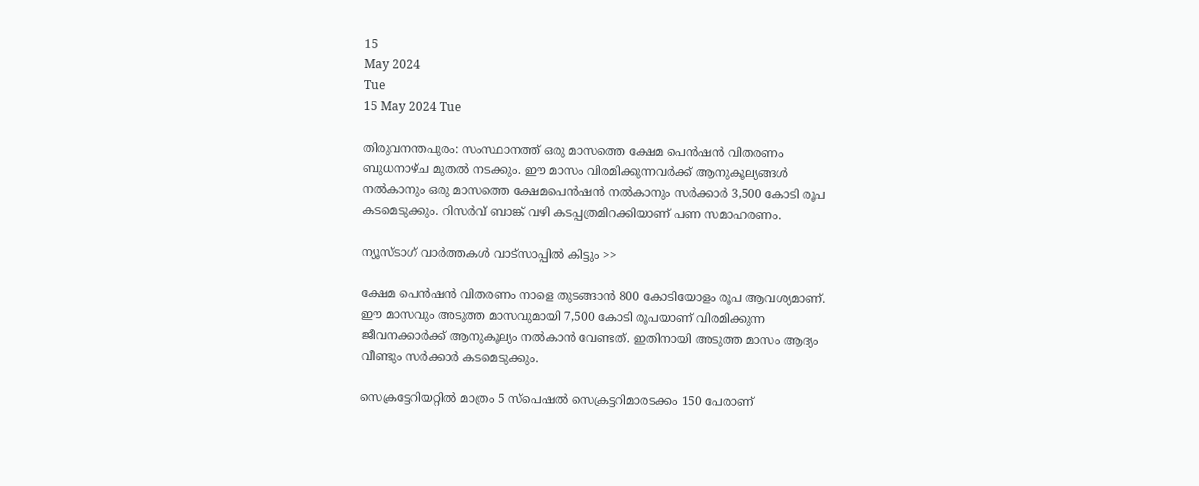15
May 2024
Tue
15 May 2024 Tue

തിരുവനന്തപുരം: സംസ്ഥാനത്ത് ഒരു മാസത്തെ ക്ഷേമ പെന്‍ഷന്‍ വിതരണം ബുധനാഴ്ച മുതല്‍ നടക്കും. ഈ മാസം വിരമിക്കുന്നവര്‍ക്ക് ആനുകൂല്യങ്ങള്‍ നല്‍കാനും ഒരു മാസത്തെ ക്ഷേമപെന്‍ഷന്‍ നല്‍കാനും സര്‍ക്കാര്‍ 3,500 കോടി രൂപ കടമെടുക്കും. റിസര്‍വ് ബാങ്ക് വഴി കടപ്പത്രമിറക്കിയാണ് പണ സമാഹരണം.

ന്യൂസ്ടാഗ് വാര്‍ത്തകള്‍ വാട്‌സാപ്പില്‍ കിട്ടും >>

ക്ഷേമ പെന്‍ഷന്‍ വിതരണം നാളെ തുടങ്ങാന്‍ 800 കോടിയോളം രൂപ ആവശ്യമാണ്. ഈ മാസവും അടുത്ത മാസവുമായി 7,500 കോടി രൂപയാണ് വിരമിക്കുന്ന ജീവനക്കാര്‍ക്ക് ആനുകൂല്യം നല്‍കാന്‍ വേണ്ടത്. ഇതിനായി അടുത്ത മാസം ആദ്യം വീണ്ടും സര്‍ക്കാര്‍ കടമെടുക്കും.

സെക്രട്ടേറിയറ്റില്‍ മാത്രം 5 സ്‌പെഷല്‍ സെക്രട്ടറിമാരടക്കം 150 പേരാണ്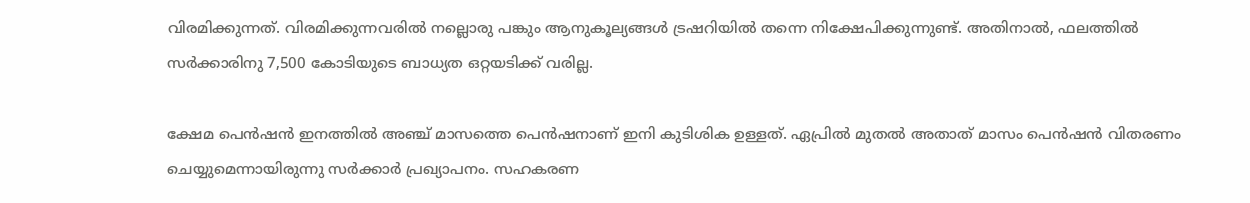വിരമിക്കുന്നത്. വിരമിക്കുന്നവരില്‍ നല്ലൊരു പങ്കും ആനുകൂല്യങ്ങള്‍ ട്രഷറിയില്‍ തന്നെ നിക്ഷേപിക്കുന്നുണ്ട്. അതിനാല്‍, ഫലത്തില്‍ സര്‍ക്കാരിനു 7,500 കോടിയുടെ ബാധ്യത ഒറ്റയടിക്ക് വരില്ല.

ക്ഷേമ പെന്‍ഷന്‍ ഇനത്തില്‍ അഞ്ച് മാസത്തെ പെന്‍ഷനാണ് ഇനി കുടിശിക ഉള്ളത്. ഏപ്രില്‍ മുതല്‍ അതാത് മാസം പെന്‍ഷന്‍ വിതരണം ചെയ്യുമെന്നായിരുന്നു സര്‍ക്കാര്‍ പ്രഖ്യാപനം. സഹകരണ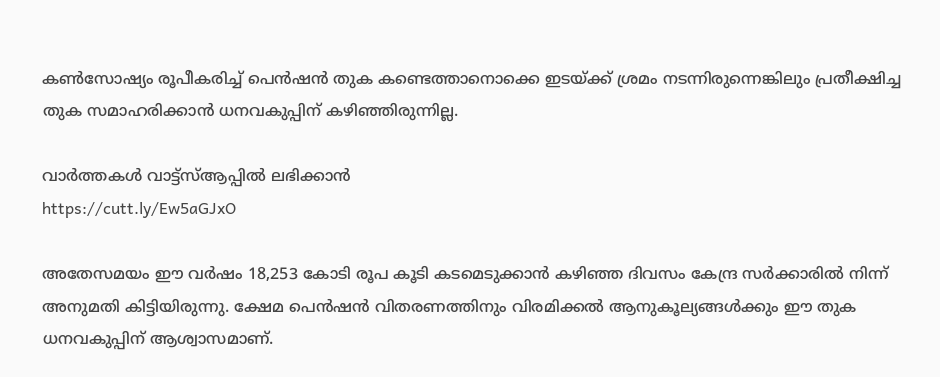കണ്‍സോഷ്യം രൂപീകരിച്ച് പെന്‍ഷന്‍ തുക കണ്ടെത്താനൊക്കെ ഇടയ്ക്ക് ശ്രമം നടന്നിരുന്നെങ്കിലും പ്രതീക്ഷിച്ച തുക സമാഹരിക്കാന്‍ ധനവകുപ്പിന് കഴിഞ്ഞിരുന്നില്ല.

വാർത്തകൾ വാട്ട്സ്ആപ്പിൽ ലഭിക്കാൻ
https://cutt.ly/Ew5aGJxO

അതേസമയം ഈ വര്‍ഷം 18,253 കോടി രൂപ കൂടി കടമെടുക്കാന്‍ കഴിഞ്ഞ ദിവസം കേന്ദ്ര സര്‍ക്കാരില്‍ നിന്ന് അനുമതി കിട്ടിയിരുന്നു. ക്ഷേമ പെന്‍ഷന്‍ വിതരണത്തിനും വിരമിക്കല്‍ ആനുകൂല്യങ്ങള്‍ക്കും ഈ തുക ധനവകുപ്പിന് ആശ്വാസമാണ്.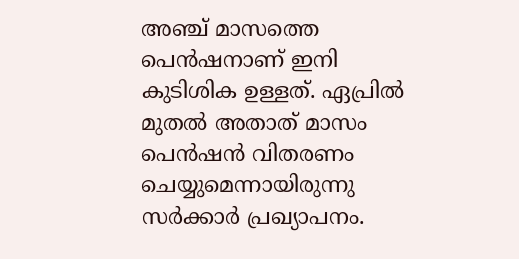അഞ്ച് മാസത്തെ പെന്‍ഷനാണ് ഇനി കുടിശിക ഉള്ളത്. ഏപ്രില്‍ മുതല്‍ അതാത് മാസം പെന്‍ഷന്‍ വിതരണം ചെയ്യുമെന്നായിരുന്നു സര്‍ക്കാര്‍ പ്രഖ്യാപനം.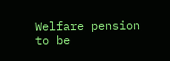Welfare pension to be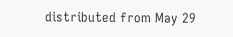distributed from May 29